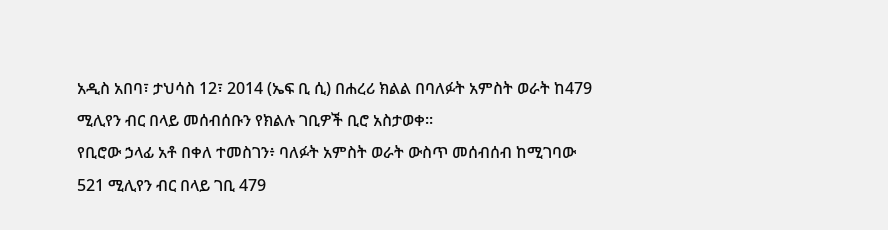አዲስ አበባ፣ ታህሳስ 12፣ 2014 (ኤፍ ቢ ሲ) በሐረሪ ክልል በባለፉት አምስት ወራት ከ479 ሚሊየን ብር በላይ መሰብሰቡን የክልሉ ገቢዎች ቢሮ አስታወቀ፡፡
የቢሮው ኃላፊ አቶ በቀለ ተመስገን፥ ባለፉት አምስት ወራት ውስጥ መሰብሰብ ከሚገባው 521 ሚሊየን ብር በላይ ገቢ 479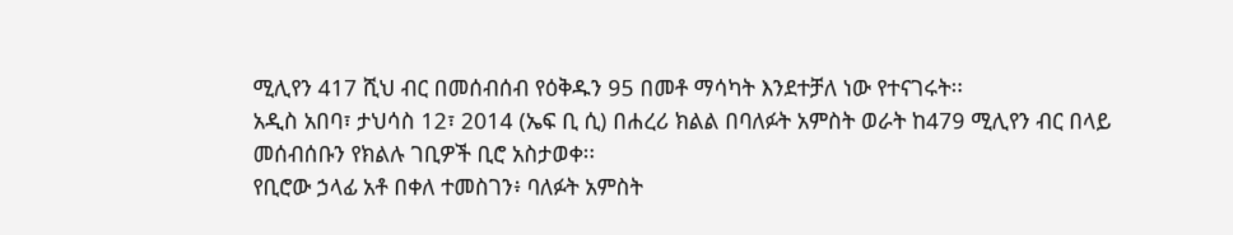ሚሊየን 417 ሺህ ብር በመሰብሰብ የዕቅዱን 95 በመቶ ማሳካት እንደተቻለ ነው የተናገሩት፡፡
አዲስ አበባ፣ ታህሳስ 12፣ 2014 (ኤፍ ቢ ሲ) በሐረሪ ክልል በባለፉት አምስት ወራት ከ479 ሚሊየን ብር በላይ መሰብሰቡን የክልሉ ገቢዎች ቢሮ አስታወቀ፡፡
የቢሮው ኃላፊ አቶ በቀለ ተመስገን፥ ባለፉት አምስት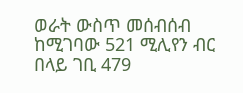ወራት ውስጥ መሰብሰብ ከሚገባው 521 ሚሊየን ብር በላይ ገቢ 479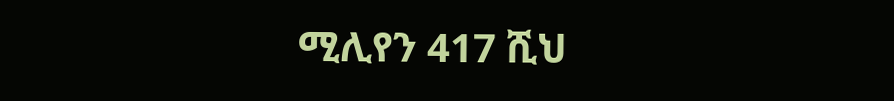ሚሊየን 417 ሺህ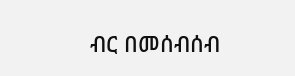ብር በመሰብሰብ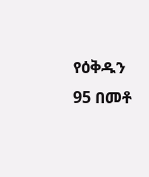የዕቅዱን 95 በመቶ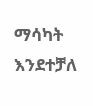ማሳካት እንደተቻለ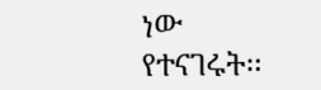ነው የተናገሩት፡፡